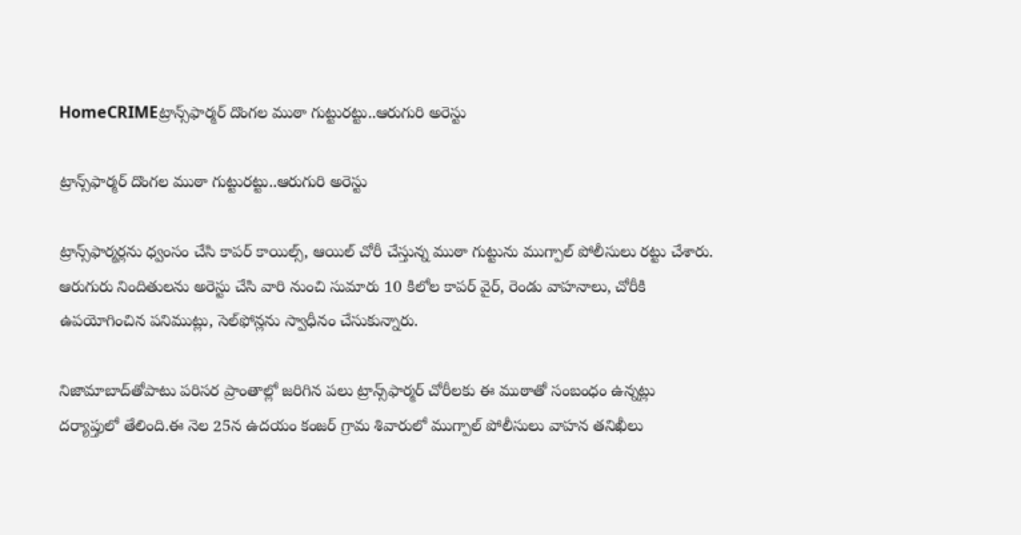HomeCRIMEట్రాన్స్‌ఫార్మర్‌ దొంగల ముఠా గుట్టురట్టు..ఆరుగురి అరెస్టు

ట్రాన్స్‌ఫార్మర్‌ దొంగల ముఠా గుట్టురట్టు..ఆరుగురి అరెస్టు

ట్రాన్స్‌ఫార్మర్లను ధ్వంసం చేసి కాపర్‌ కాయిల్స్‌, ఆయిల్‌ చోరీ చేస్తున్న ముఠా గుట్టును ముగ్పాల్‌ పోలీసులు రట్టు చేశారు. ఆరుగురు నిందితులను అరెస్టు చేసి వారి నుంచి సుమారు 10 కిలోల కాపర్‌ వైర్‌, రెండు వాహనాలు, చోరీకి ఉపయోగించిన పనిముట్లు, సెల్‌ఫోన్లను స్వాధీనం చేసుకున్నారు.

నిజామాబాద్‌తోపాటు పరిసర ప్రాంతాల్లో జరిగిన పలు ట్రాన్స్‌ఫార్మర్‌ చోరీలకు ఈ ముఠాతో సంబంధం ఉన్నట్లు దర్యాప్తులో తేలింది.ఈ నెల 25న ఉదయం కంజర్‌ గ్రామ శివారులో ముగ్పాల్‌ పోలీసులు వాహన తనిఖీలు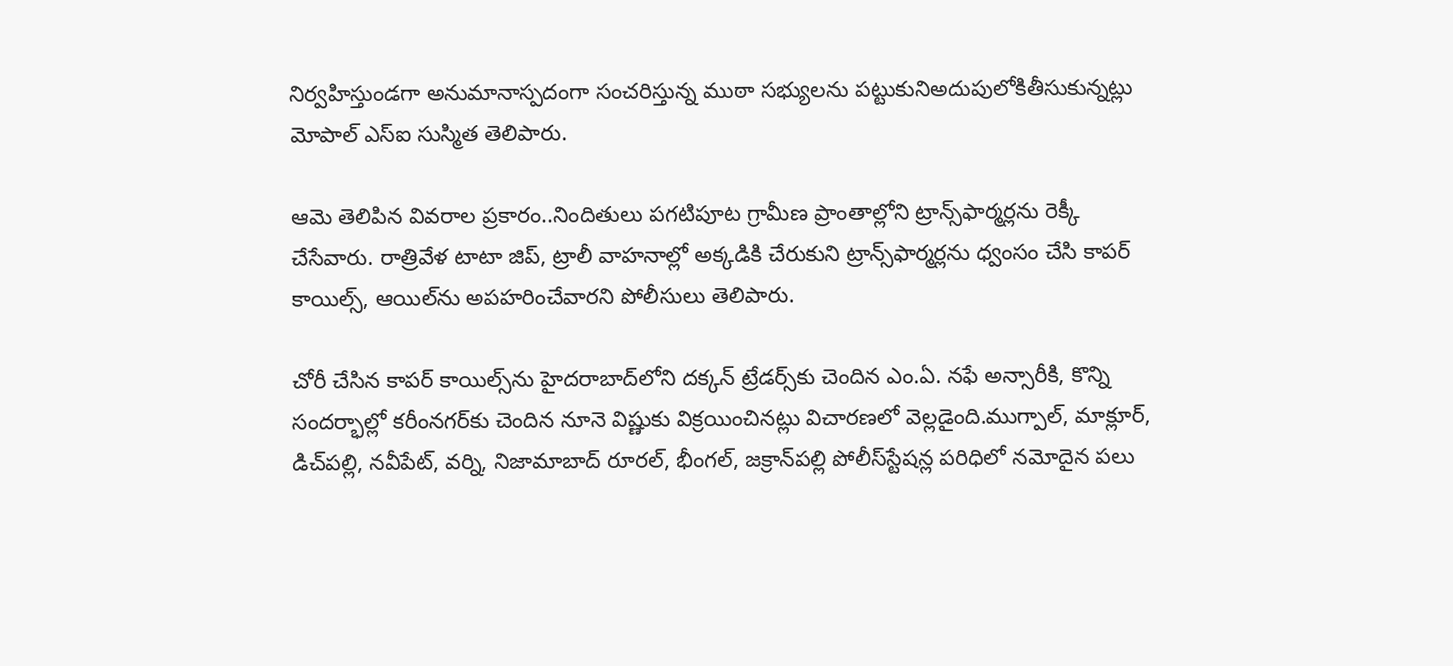నిర్వహిస్తుండగా అనుమానాస్పదంగా సంచరిస్తున్న ముఠా సభ్యులను పట్టుకునిఅదుపులోకితీసుకున్నట్లు మోపాల్ ఎస్ఐ సుస్మిత తెలిపారు.

ఆమె తెలిపిన వివరాల ప్రకారం..నిందితులు పగటిపూట గ్రామీణ ప్రాంతాల్లోని ట్రాన్స్‌ఫార్మర్లను రెక్కీ చేసేవారు. రాత్రివేళ టాటా జిప్‌, ట్రాలీ వాహనాల్లో అక్కడికి చేరుకుని ట్రాన్స్‌ఫార్మర్లను ధ్వంసం చేసి కాపర్‌ కాయిల్స్‌, ఆయిల్‌ను అపహరించేవారని పోలీసులు తెలిపారు.

చోరీ చేసిన కాపర్‌ కాయిల్స్‌ను హైదరాబాద్‌లోని దక్కన్‌ ట్రేడర్స్‌కు చెందిన ఎం.ఏ. నఫే అన్సారీకి, కొన్ని సందర్భాల్లో కరీంనగర్‌కు చెందిన నూనె విష్ణుకు విక్రయించినట్లు విచారణలో వెల్లడైంది.ముగ్పాల్‌, మాక్లూర్‌, డిచ్‌పల్లి, నవీపేట్‌, వర్ని, నిజామాబాద్‌ రూరల్‌, భీంగల్‌, జక్రాన్‌పల్లి పోలీస్‌స్టేషన్ల పరిధిలో నమోదైన పలు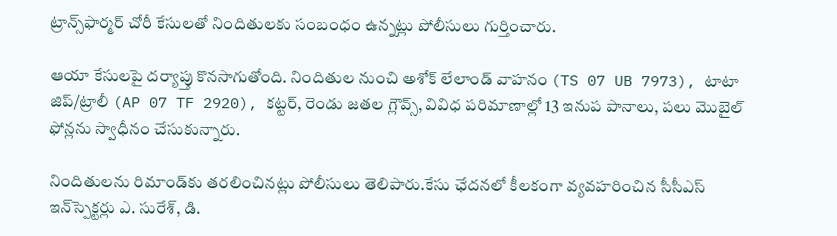ట్రాన్స్‌ఫార్మర్‌ చోరీ కేసులతో నిందితులకు సంబంధం ఉన్నట్లు పోలీసులు గుర్తించారు.

ఆయా కేసులపై దర్యాప్తు కొనసాగుతోంది. నిందితుల నుంచి అశోక్‌ లేలాండ్‌ వాహనం (TS 07 UB 7973), టాటా జిప్‌/ట్రాలీ (AP 07 TF 2920), కట్టర్‌, రెండు జతల గ్లౌవ్స్‌, వివిధ పరిమాణాల్లో 13 ఇనుప పానాలు, పలు మొబైల్‌ ఫోన్లను స్వాధీనం చేసుకున్నారు.

నిందితులను రిమాండ్‌కు తరలించినట్లు పోలీసులు తెలిపారు.కేసు ఛేదనలో కీలకంగా వ్యవహరించిన సీసీఎస్‌ ఇన్‌స్పెక్టర్లు ఎ. సురేశ్‌, డి.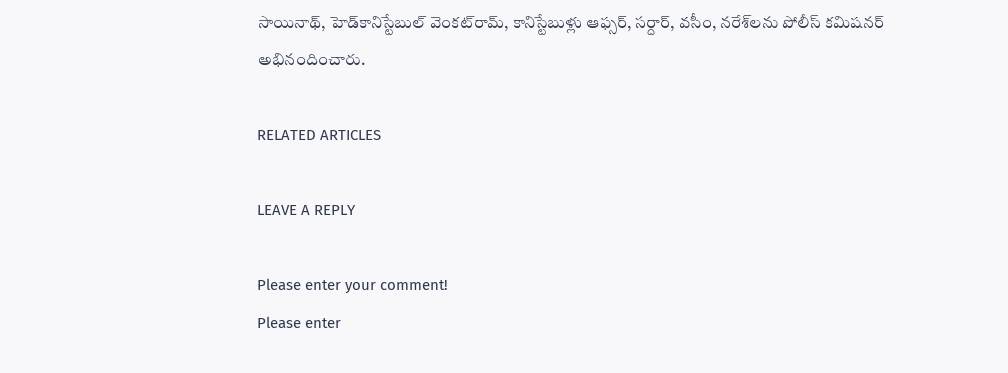సాయినాథ్‌, హెడ్‌కానిస్టేబుల్‌ వెంకట్‌రామ్‌, కానిస్టేబుళ్లు ఆఫ్సర్‌, సర్దార్‌, వసీం, నరేశ్‌లను పోలీస్‌ కమిషనర్‌ అభినందించారు.

RELATED ARTICLES

LEAVE A REPLY

Please enter your comment!
Please enter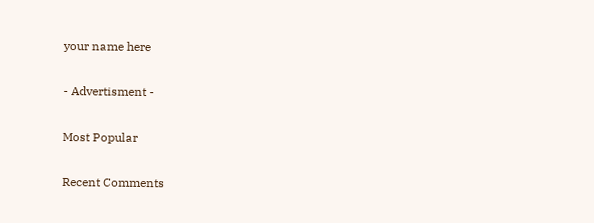your name here

- Advertisment -

Most Popular

Recent Comments